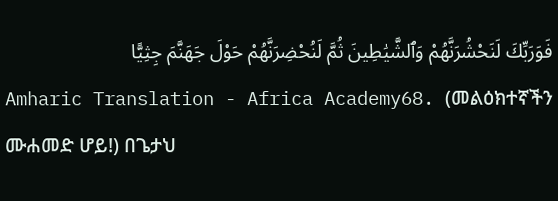فَوَرَبِّكَ لَنَحْشُرَنَّهُمْ وَٱلشَّيَٰطِينَ ثُمَّ لَنُحْضِرَنَّهُمْ حَوْلَ جَهَنَّمَ جِثِيًّا
Amharic Translation - Africa Academy68. (መልዕክተኛችን ሙሐመድ ሆይ!) በጌታህ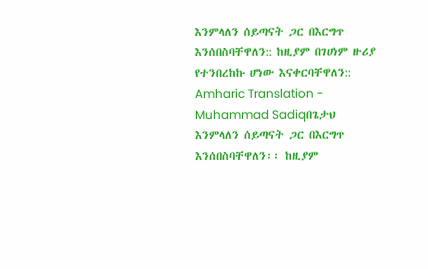እንምላለን ሰይጣናት ጋር በእርግጥ እንሰበስባቸዋለን:: ከዚያም በገሀነም ዙሪያ የተንበረከኩ ሆነው እናቀርባቸዋለን::
Amharic Translation - Muhammad Sadiqበጌታህ እንምላለን ሰይጣናት ጋር በእርግጥ እንሰበስባቸዋለን፡፡ ከዚያም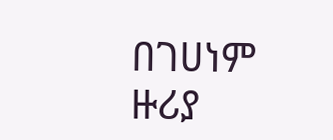በገሀነም ዙሪያ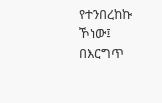የተንበረከኩ ኾነው፤ በእርግጥ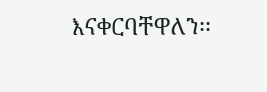እናቀርባቸዋለን፡፡